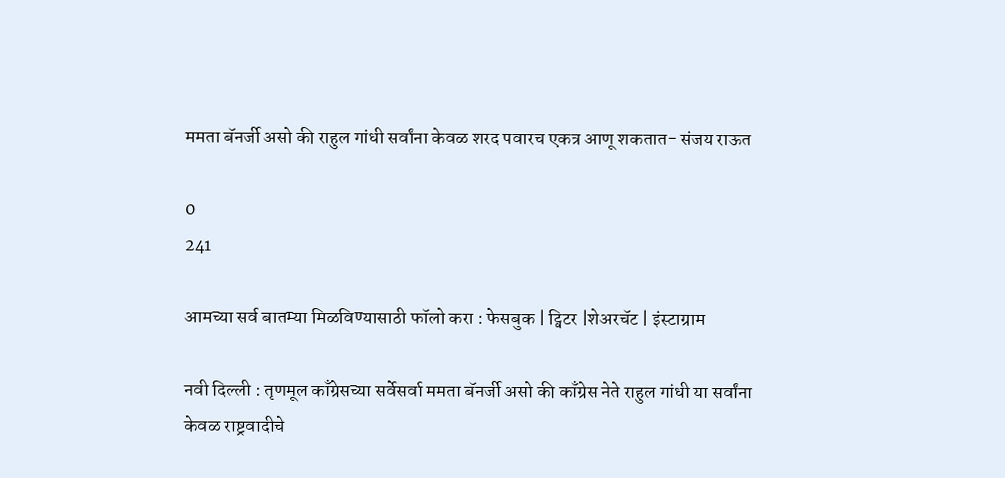ममता बॅनर्जी असो की राहुल गांधी सर्वांना केवळ शरद पवारच एकत्र आणू शकतात- संजय राऊत

0
241

आमच्या सर्व बातम्या मिळविण्यासाठी फॉलो करा : फेसबुक | ट्विटर |शेअरचॅट | इंस्टाग्राम

नवी दिल्ली : तृणमूल काँग्रेसच्या सर्वेसर्वा ममता बॅनर्जी असो की काँग्रेस नेते राहुल गांधी या सर्वांना केवळ राष्ट्रवादीचे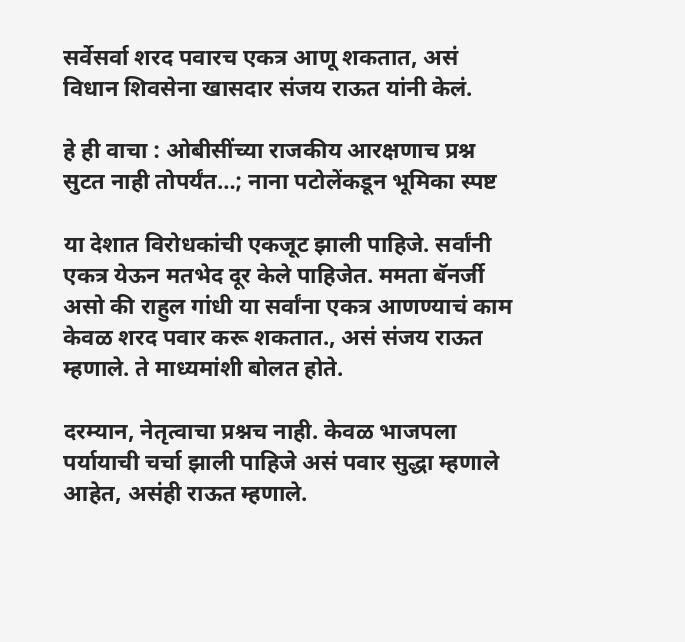सर्वेसर्वा शरद पवारच एकत्र आणू शकतात, असं विधान शिवसेना खासदार संजय राऊत यांनी केलं.

हे ही वाचा : ओबीसींच्या राजकीय आरक्षणाच प्रश्न सुटत नाही तोपर्यंत…; नाना पटोलेंकडून भूमिका स्पष्ट

या देशात विरोधकांची एकजूट झाली पाहिजे. सर्वांनी एकत्र येऊन मतभेद दूर केले पाहिजेत. ममता बॅनर्जी असो की राहुल गांधी या सर्वांना एकत्र आणण्याचं काम केवळ शरद पवार करू शकतात., असं संजय राऊत म्हणाले. ते माध्यमांशी बोलत होते.

दरम्यान, नेतृत्वाचा प्रश्नच नाही. केवळ भाजपला पर्यायाची चर्चा झाली पाहिजे असं पवार सुद्धा म्हणाले आहेत, असंही राऊत म्हणाले.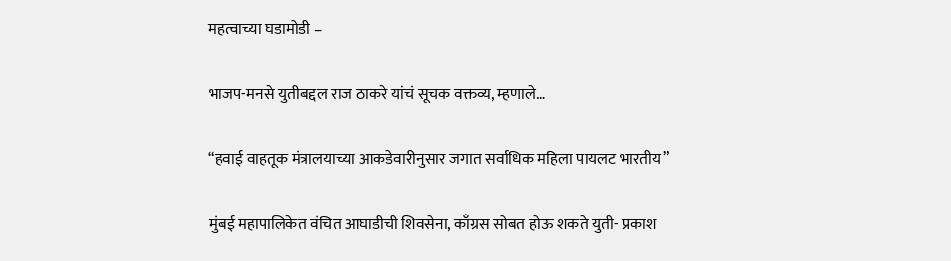महत्वाच्या घडामोडी –

भाजप-मनसे युतीबद्दल राज ठाकरे यांचं सूचक वक्तव्य, म्हणाले…

“हवाई वाहतूक मंत्रालयाच्या आकडेवारीनुसार जगात सर्वाधिक महिला पायलट भारतीय”

मुंबई महापालिकेत वंचित आघाडीची शिवसेना, काँग्रस सोबत होऊ शकते युती- प्रकाश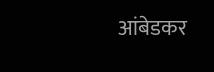आंबेडकर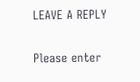LEAVE A REPLY

Please enter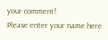your comment!
Please enter your name here